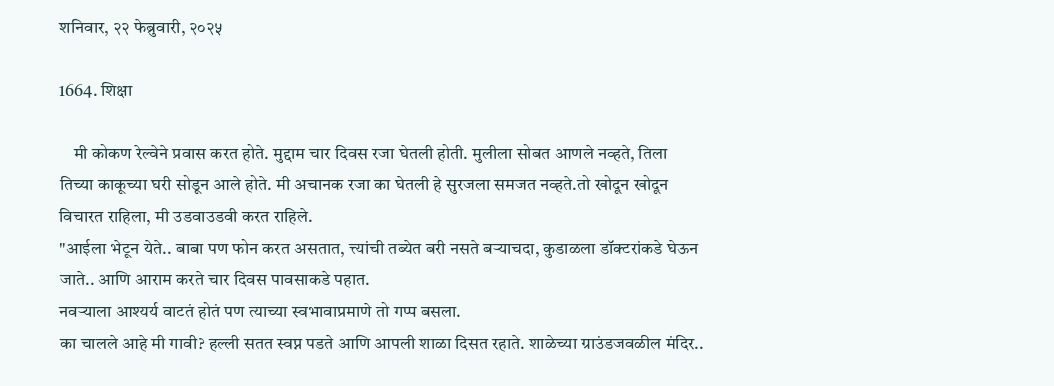शनिवार, २२ फेब्रुवारी, २०२५

1664. शिक्षा

    मी कोकण रेल्वेने प्रवास करत होते. मुद्दाम चार दिवस रजा घेतली होती. मुलीला सोबत आणले नव्हते, तिला तिच्या काकूच्या घरी सोडून आले होते. मी अचानक रजा का घेतली हे सुरजला समजत नव्हते.तो खोदून खोदून विचारत राहिला, मी उडवाउडवी करत राहिले.
"आईला भेटून येते.. बाबा पण फोन करत असतात, त्त्यांची तब्येत बरी नसते बऱ्याचदा, कुडाळला डॉक्टरांकडे घेऊन जाते.. आणि आराम करते चार दिवस पावसाकडे पहात.
नवऱ्याला आश्यर्य वाटतं होतं पण त्याच्या स्वभावाप्रमाणे तो गप्प बसला.
का चालले आहे मी गावी? हल्ली सतत स्वप्न पडते आणि आपली शाळा दिसत रहाते. शाळेच्या ग्राउंडजवळील मंदिर..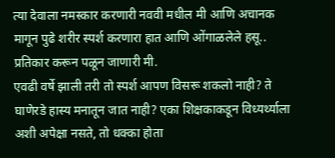त्या देवाला नमस्कार करणारी नववी मधील मी आणि अचानक मागून पुढे शरीर स्पर्श करणारा हात आणि ओंगाळलेले हसू.. प्रतिकार करून पळून जाणारी मी.
एवढी वर्षे झाली तरी तो स्पर्श आपण विसरू शकलो नाही? ते घाणेरडे हास्य मनातून जात नाही? एका शिक्षकाकडून विध्यर्थ्याला अशी अपेक्षा नसते, तो धक्का होता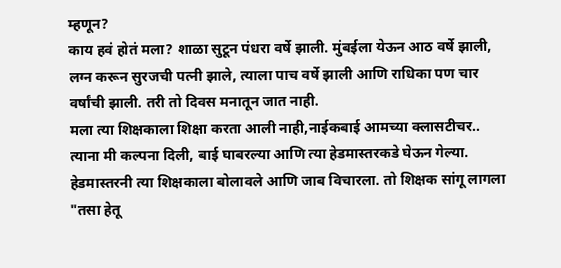म्हणून?
काय हवं होतं मला? शाळा सुटून पंधरा वर्षे झाली. मुंबईला येऊन आठ वर्षे झाली, लग्न करून सुरजची पत्नी झाले, त्याला पाच वर्षे झाली आणि राधिका पण चार वर्षांची झाली. तरी तो दिवस मनातून जात नाही.
मला त्या शिक्षकाला शिक्षा करता आली नाही,नाईकबाई आमच्या क्लासटीचर.. त्याना मी कल्पना दिली, बाई घाबरल्या आणि त्या हेडमास्तरकडे घेऊन गेल्या.
हेडमास्तरनी त्या शिक्षकाला बोलावले आणि जाब विचारला. तो शिक्षक सांगू लागला "तसा हेतू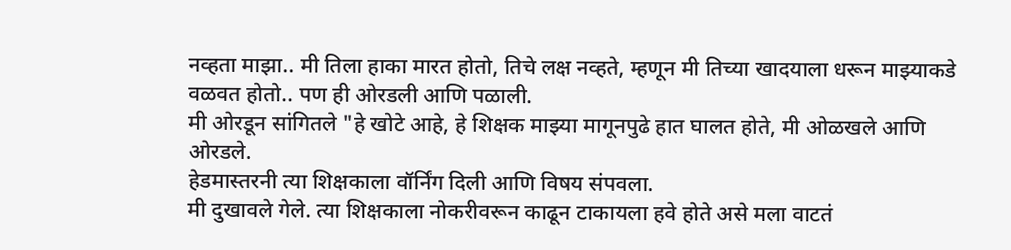नव्हता माझा.. मी तिला हाका मारत होतो, तिचे लक्ष नव्हते, म्हणून मी तिच्या खादयाला धरून माझ्याकडे वळवत होतो.. पण ही ओरडली आणि पळाली.
मी ओरडून सांगितले "हे खोटे आहे, हे शिक्षक माझ्या मागूनपुढे हात घालत होते, मी ओळखले आणि ओरडले.
हेडमास्तरनी त्या शिक्षकाला वॉर्निंग दिली आणि विषय संपवला.
मी दुखावले गेले. त्या शिक्षकाला नोकरीवरून काढून टाकायला हवे होते असे मला वाटतं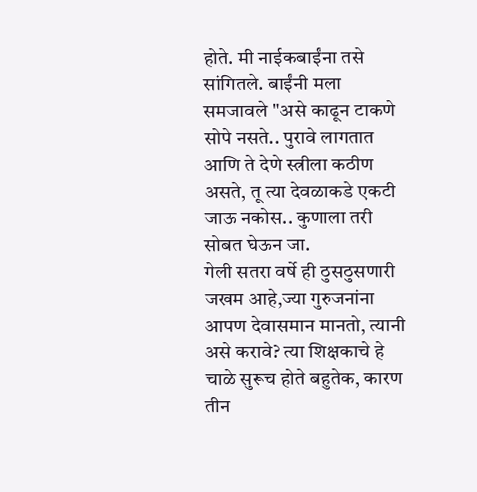होते. मी नाईकबाईंना तसे सांगितले. बाईंनी मला समजावले "असे काढून टाकणे सोपे नसते.. पुरावे लागतात आणि ते देणे स्त्रीला कठीण असते, तू त्या देवळाकडे एकटी जाऊ नकोस.. कुणाला तरी सोबत घेऊन जा.
गेली सतरा वर्षे ही ठुसठुसणारी जखम आहे,ज्या गुरुजनांना आपण देवासमान मानतो, त्यानी असे करावे? त्या शिक्षकाचे हे चाळे सुरूच होते बहुतेक, कारण तीन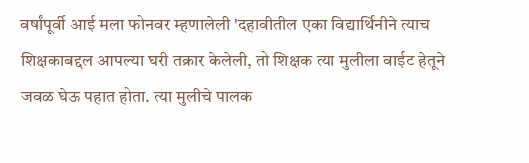वर्षांपूर्वी आई मला फोनवर म्हणालेली 'दहावीतील एका विद्यार्थिनीने त्याच शिक्षकाबद्दल आपल्या घरी तक्रार केलेली, तो शिक्षक त्या मुलीला वाईट हेतूने जवळ घेऊ पहात होता. त्या मुलीचे पालक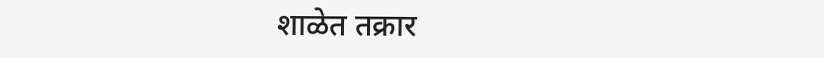शाळेत तक्रार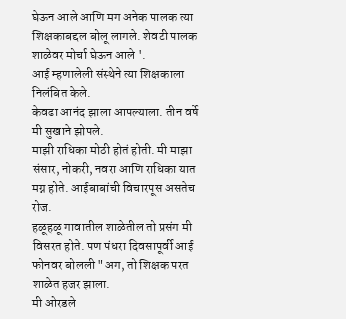घेऊन आले आणि मग अनेक पालक त्या शिक्षकाबद्दल बोलू लागले. शेवटी पालक शाळेवर मोर्चा घेऊन आले '.
आई म्हणालेली संस्थेने त्या शिक्षकाला निलंबित केले.
केवढा आनंद झाला आपल्याला. तीन वर्षे मी सुखाने झोपले.
माझी राधिका मोठी होतं होती. मी माझा संसार, नोकरी, नवरा आणि राधिका यात मग्न होते. आईबाबांची विचारपूस असतेच रोज.
हळूहळू गावातील शाळेतील तो प्रसंग मी विसरत होते. पण पंधरा दिवसापूर्वी आई फोनवर बोलली "अग, तो शिक्षक परत शाळेत हजर झाला.
मी ओरडले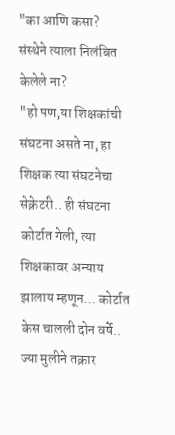"का आणि कसा? संस्थेने त्याला निलंबित केलेले ना?
"हो पण,या शिक्षकांची संघटना असते ना, हा शिक्षक त्या संघटनेचा सेक्रेटरी.. ही संघटना कोर्टात गेली, त्या शिक्षकावर अन्याय झालाय म्हणून... कोर्टात केस चालली दोन वर्षे.. ज्या मुलीने तक्रार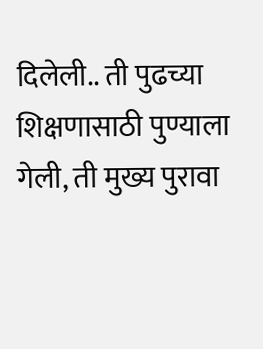दिलेली.. ती पुढच्या शिक्षणासाठी पुण्याला गेली, ती मुख्य पुरावा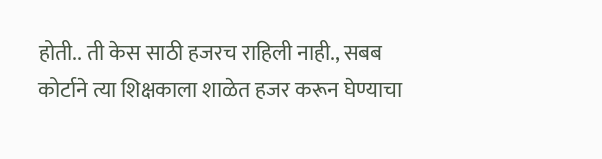होती.. ती केस साठी हजरच राहिली नाही., सबब कोर्टाने त्या शिक्षकाला शाळेत हजर करून घेण्याचा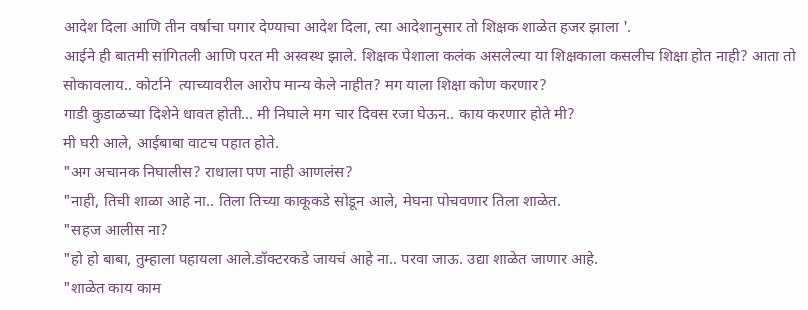आदेश दिला आणि तीन वर्षाचा पगार देण्याचा आदेश दिला, त्या आदेशानुसार तो शिक्षक शाळेत हजर झाला '.
आईने ही बातमी सांगितली आणि परत मी अस्वस्थ झाले. शिक्षक पेशाला कलंक असलेल्या या शिक्षकाला कसलीच शिक्षा होत नाही? आता तो सोकावलाय.. कोर्टाने  त्याच्यावरील आरोप मान्य केले नाहीत? मग याला शिक्षा कोण करणार?
गाडी कुडाळच्या दिशेने धावत होती... मी निघाले मग चार दिवस रजा घेऊन.. काय करणार होते मी?
मी घरी आले, आईबाबा वाटच पहात होते.
"अग अचानक निघालीस? राधाला पण नाही आणलंस?
"नाही, तिची शाळा आहे ना.. तिला तिच्या काकूकडे सोडून आले, मेघना पोचवणार तिला शाळेत.
"सहज आलीस ना?
"हो हो बाबा, तुम्हाला पहायला आले.डॉक्टरकडे जायचं आहे ना.. परवा जाऊ. उद्या शाळेत जाणार आहे.
"शाळेत काय काम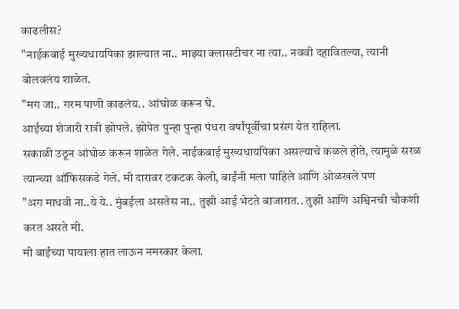काढलीस?
"नाईकबाई मुख्यधायपिका झाल्यात ना.. माझ्या क्लासटीचर ना त्या.. नववी दहावितल्या, त्यानी बोलवलंय शाळेत.
"मग जा.. गरम पाणी काढलंय.. आंघोळ करून घे.
आईच्या शेजारी रात्री झोपले. झोपेत पुन्हा पुन्हा पंधरा वर्षांपूर्वीचा प्रसंग येत राहिला.
सकाळी उठून आंघोळ करून शाळेत गेले. नाईकबाई मुख्यधायपिका असल्याचे कळले होते, त्यामुळे सरळ त्यान्च्या ऑफिसकडे गेले. मी दारावर टकटक केली, बाईंनी मला पाहिले आणि ओळखले पण
"अग माधवी ना..ये ये.. मुंबईला असतेस ना.. तुझी आई भेटते बाजारात.. तुझी आणि अश्विनची चौकशी करत असते मी.
मी बाईंच्या पायाला हात लाऊन नमस्कार केला.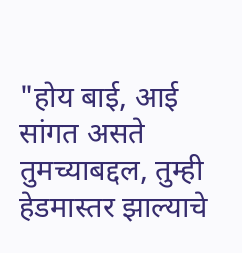"होय बाई, आई सांगत असते तुमच्याबद्दल, तुम्ही हेडमास्तर झाल्याचे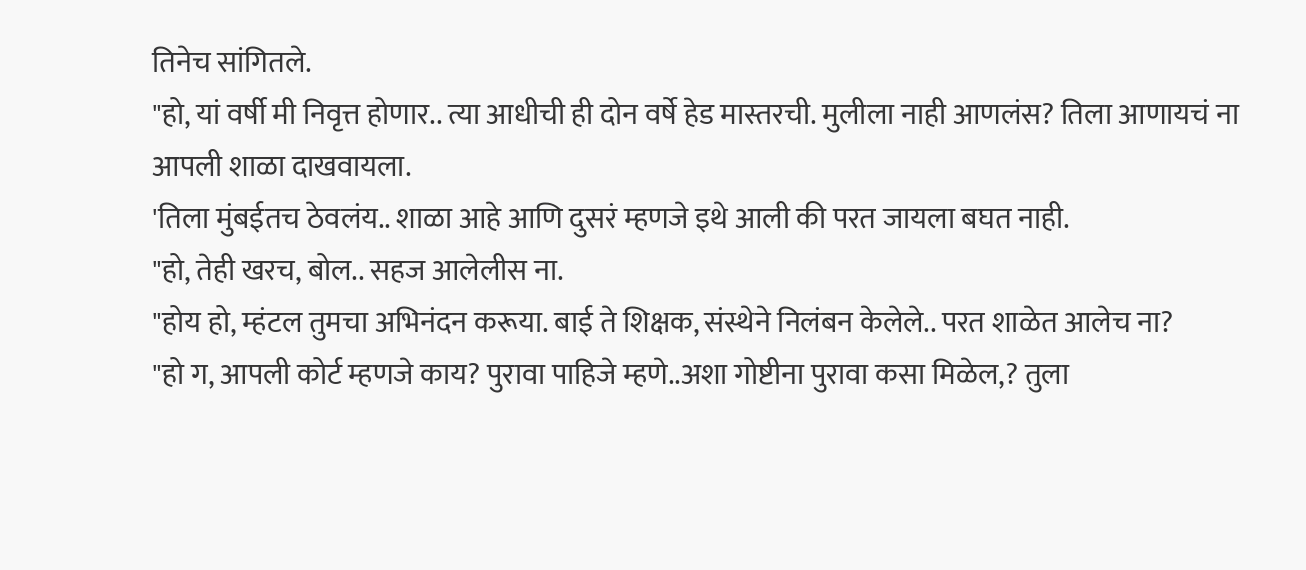तिनेच सांगितले.
"हो, यां वर्षी मी निवृत्त होणार.. त्या आधीची ही दोन वर्षे हेड मास्तरची. मुलीला नाही आणलंस? तिला आणायचं ना आपली शाळा दाखवायला.
'तिला मुंबईतच ठेवलंय.. शाळा आहे आणि दुसरं म्हणजे इथे आली की परत जायला बघत नाही.
"हो, तेही खरच, बोल.. सहज आलेलीस ना.
"होय हो, म्हंटल तुमचा अभिनंदन करूया. बाई ते शिक्षक, संस्थेने निलंबन केलेले.. परत शाळेत आलेच ना?
"हो ग, आपली कोर्ट म्हणजे काय? पुरावा पाहिजे म्हणे..अशा गोष्टीना पुरावा कसा मिळेल,? तुला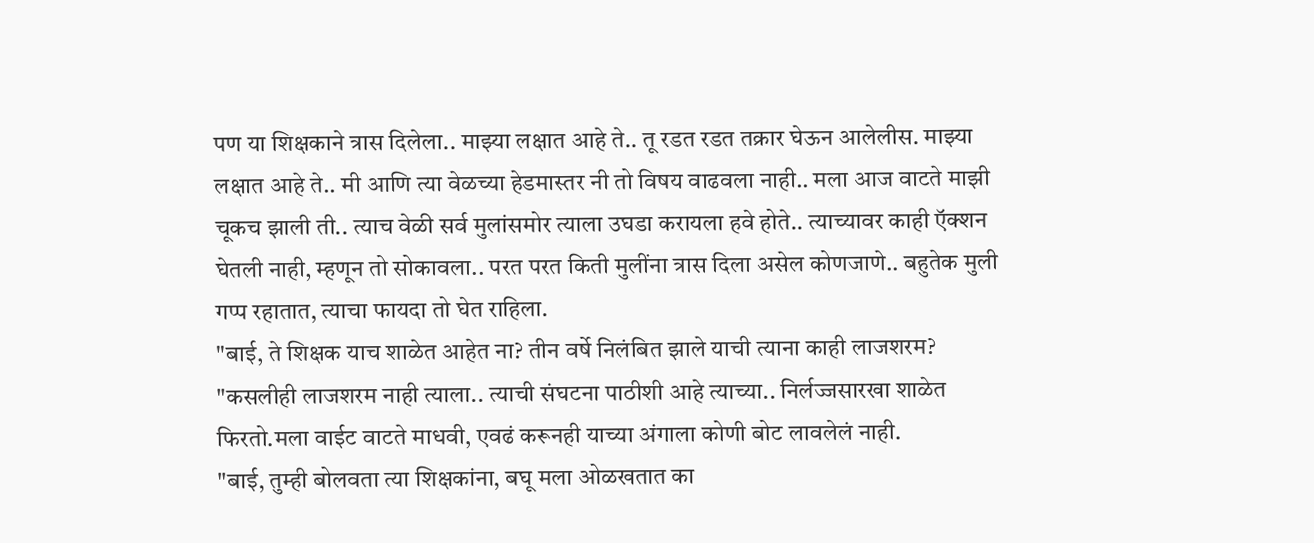पण या शिक्षकाने त्रास दिलेला.. माझ्या लक्षात आहे ते.. तू रडत रडत तक्रार घेऊन आलेलीस. माझ्या लक्षात आहे ते.. मी आणि त्या वेळच्या हेडमास्तर नी तो विषय वाढवला नाही.. मला आज वाटते माझी चूकच झाली ती.. त्याच वेळी सर्व मुलांसमोर त्याला उघडा करायला हवे होते.. त्याच्यावर काही ऍक्शन घेतली नाही, म्हणून तो सोकावला.. परत परत किती मुलींना त्रास दिला असेल कोणजाणे.. बहुतेक मुली गप्प रहातात, त्याचा फायदा तो घेत राहिला.
"बाई, ते शिक्षक याच शाळेत आहेत ना? तीन वर्षे निलंबित झाले याची त्याना काही लाजशरम?
"कसलीही लाजशरम नाही त्याला.. त्याची संघटना पाठीशी आहे त्याच्या.. निर्लज्जसारखा शाळेत फिरतो.मला वाईट वाटते माधवी, एवढं करूनही याच्या अंगाला कोणी बोट लावलेलं नाही.
"बाई, तुम्ही बोलवता त्या शिक्षकांना, बघू मला ओळखतात का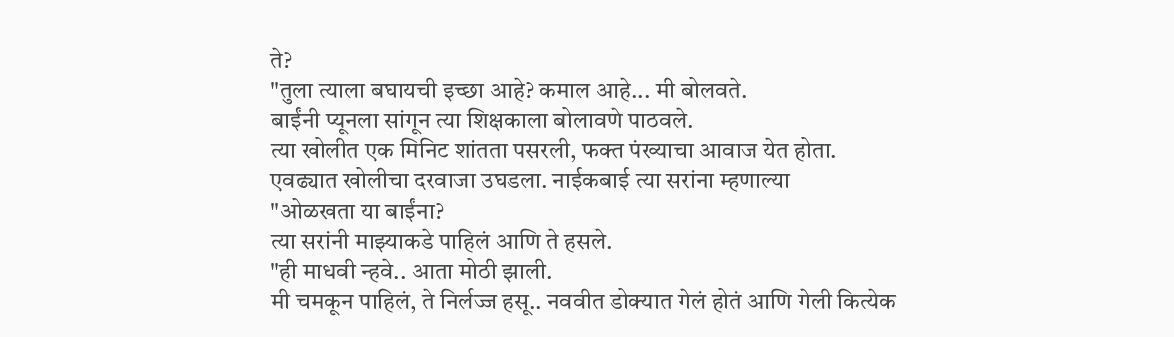ते?
"तुला त्याला बघायची इच्छा आहे? कमाल आहे... मी बोलवते.
बाईंनी प्यूनला सांगून त्या शिक्षकाला बोलावणे पाठवले.
त्या खोलीत एक मिनिट शांतता पसरली, फक्त पंख्याचा आवाज येत होता.
एवढ्यात खोलीचा दरवाजा उघडला. नाईकबाई त्या सरांना म्हणाल्या
"ओळखता या बाईंना?
त्या सरांनी माझ्याकडे पाहिलं आणि ते हसले.
"ही माधवी न्हवे.. आता मोठी झाली.
मी चमकून पाहिलं, ते निर्लज्ज हसू.. नववीत डोक्यात गेलं होतं आणि गेली कित्येक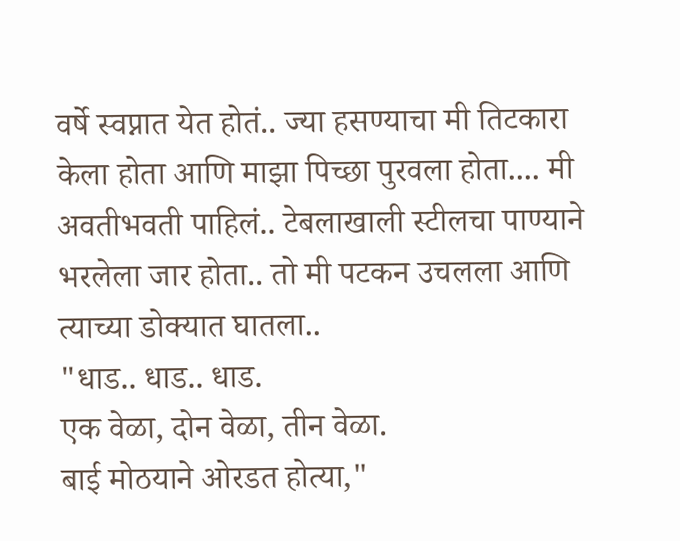वर्षे स्वप्नात येत होतं.. ज्या हसण्याचा मी तिटकारा केला होता आणि माझा पिच्छा पुरवला होता.... मी अवतीभवती पाहिलं.. टेबलाखाली स्टीलचा पाण्याने भरलेला जार होता.. तो मी पटकन उचलला आणि त्याच्या डोक्यात घातला..
"धाड.. धाड.. धाड.
एक वेळा, दोन वेळा, तीन वेळा.
बाई मोठयाने ओरडत होत्या,"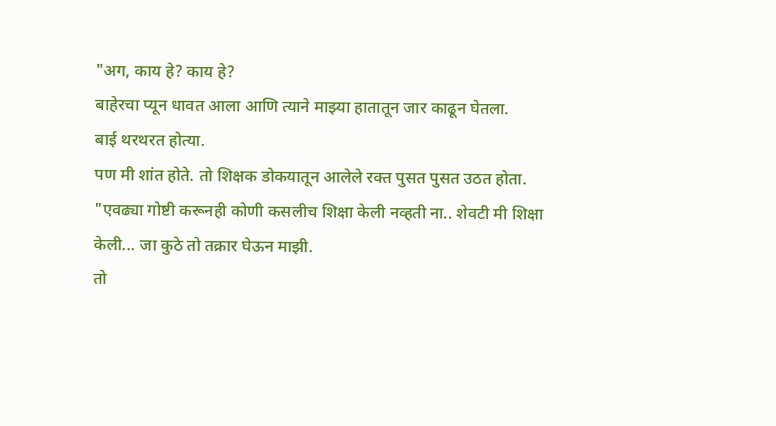"अग, काय हे? काय हे?
बाहेरचा प्यून धावत आला आणि त्याने माझ्या हातातून जार काढून घेतला.
बाई थरथरत होत्या.
पण मी शांत होते. तो शिक्षक डोकयातून आलेले रक्त पुसत पुसत उठत होता.
"एवढ्या गोष्टी करूनही कोणी कसलीच शिक्षा केली नव्हती ना.. शेवटी मी शिक्षा केली... जा कुठे तो तक्रार घेऊन माझी.
तो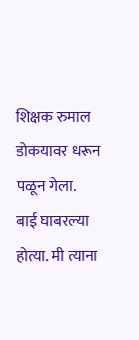शिक्षक रुमाल डोकयावर धरून पळून गेला.
बाई घाबरल्या होत्या. मी त्याना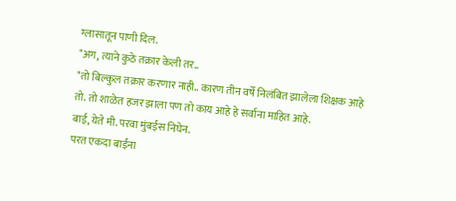ग्लासातून पाणी दिल.
"अग, त्याने कुठे तक्रार केली तर..
"तो बिल्कुल तक्रार करणार नाही.. कारण तीन वर्षे निलंबित झालेला शिक्षक आहे तो. तो शाळेत हजर झाला पण तो काय आहे हे सर्वाना माहित आहे.
बाई, येते मी. परवा मुंबईस निघेन.
परत एकदा बाईंना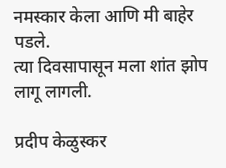नमस्कार केला आणि मी बाहेर पडले.
त्या दिवसापासून मला शांत झोप लागू लागली.

प्रदीप केळुस्कर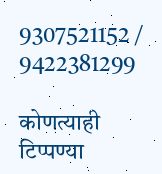9307521152 / 9422381299

कोणत्याही टिप्पण्‍या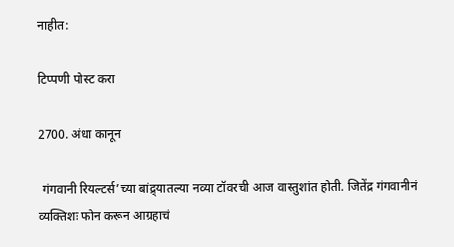नाहीत:

टिप्पणी पोस्ट करा

2700. अंधा कानून

 गंगवानी रियल्टर्स’च्या बांद्र्यातल्या नव्या टॉवरची आज वास्तुशांत होती. जितेंद्र गंगवानीनं व्यक्तिशः फोन करून आग्रहाचं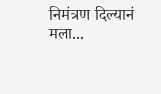निमंत्रण दिल्यानं मला...